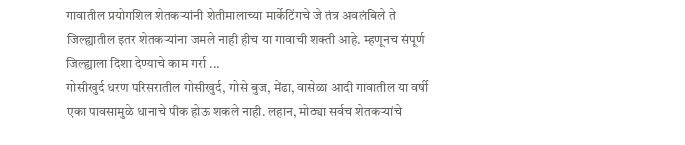गावातील प्रयोगशिल शेतकऱ्यांनी शेतीमालाच्या मार्केटिंगचे जे तंत्र अवलंबिले ते जिल्ह्यातील इतर शेतकऱ्यांना जमले नाही हीच या गावाची शक्ती आहे. म्हणूनच संपूर्ण जिल्ह्याला दिशा देण्याचे काम गर्रा ...
गोसीखुर्द धरण परिसरातील गोसीखुर्द, गोसे बुज, मेंढा, वासेळा आदी गावातील या वर्षी एका पावसामुळे धानाचे पीक होऊ शकले नाही. लहान, मोठ्या सर्वच शेतकऱ्यांचे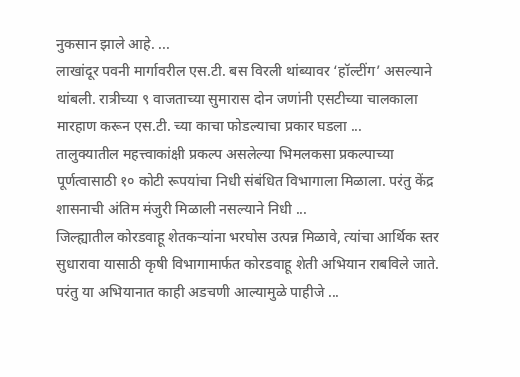नुकसान झाले आहे. ...
लाखांदूर पवनी मार्गावरील एस.टी. बस विरली थांब्यावर ‘हॉल्टींग’ असल्याने थांबली. रात्रीच्या ९ वाजताच्या सुमारास दोन जणांनी एसटीच्या चालकाला मारहाण करून एस.टी. च्या काचा फोडल्याचा प्रकार घडला ...
तालुक्यातील महत्त्वाकांक्षी प्रकल्प असलेल्या भिमलकसा प्रकल्पाच्या पूर्णत्वासाठी १० कोटी रूपयांचा निधी संबंधित विभागाला मिळाला. परंतु केंद्र शासनाची अंतिम मंजुरी मिळाली नसल्याने निधी ...
जिल्ह्यातील कोरडवाहू शेतकऱ्यांना भरघोस उत्पन्न मिळावे, त्यांचा आर्थिक स्तर सुधारावा यासाठी कृषी विभागामार्फत कोरडवाहू शेती अभियान राबविले जाते. परंतु या अभियानात काही अडचणी आल्यामुळे पाहीजे ...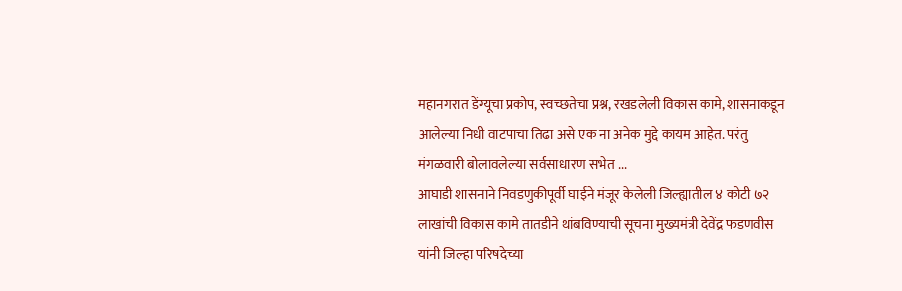महानगरात डेंग्यूचा प्रकोप, स्वच्छतेचा प्रश्न, रखडलेली विकास कामे, शासनाकडून आलेल्या निधी वाटपाचा तिढा असे एक ना अनेक मुद्दे कायम आहेत. परंतु मंगळवारी बोलावलेल्या सर्वसाधारण सभेत ...
आघाडी शासनाने निवडणुकीपूर्वी घाईने मंजूर केलेली जिल्ह्यातील ४ कोटी ७२ लाखांची विकास कामे तातडीने थांबविण्याची सूचना मुख्यमंत्री देवेंद्र फडणवीस यांनी जिल्हा परिषदेच्या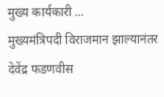मुख्य कार्यकारी ...
मुख्यमंत्रिपदी विराजमान झाल्यानंतर देवेंद्र फडणवीस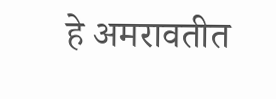हे अमरावतीत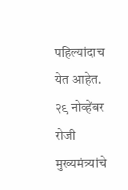पहिल्यांदाच येत आहेत. २९ नोव्हेंबर रोजी मुख्यमंत्र्यांचे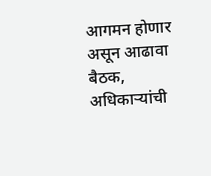आगमन होणार असून आढावा बैठक, अधिकाऱ्यांची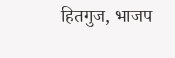हितगुज, भाजप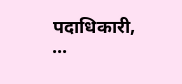पदाधिकारी, ...